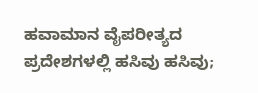ಹವಾಮಾನ ವೈಪರೀತ್ಯದ ಪ್ರದೇಶಗಳಲ್ಲಿ ಹಸಿವು ಹಸಿವು;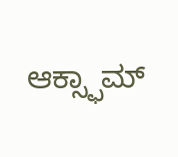ಆಕ್ಸ್ಫಾಮ್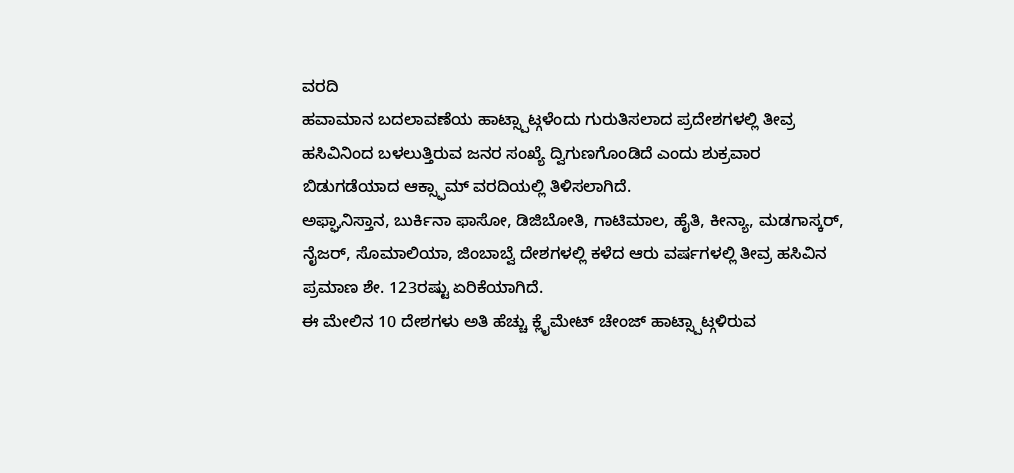ವರದಿ
ಹವಾಮಾನ ಬದಲಾವಣೆಯ ಹಾಟ್ಸ್ಪಾಟ್ಗಳೆಂದು ಗುರುತಿಸಲಾದ ಪ್ರದೇಶಗಳಲ್ಲಿ ತೀವ್ರ ಹಸಿವಿನಿಂದ ಬಳಲುತ್ತಿರುವ ಜನರ ಸಂಖ್ಯೆ ದ್ವಿಗುಣಗೊಂಡಿದೆ ಎಂದು ಶುಕ್ರವಾರ ಬಿಡುಗಡೆಯಾದ ಆಕ್ಸ್ಫಾಮ್ ವರದಿಯಲ್ಲಿ ತಿಳಿಸಲಾಗಿದೆ.
ಅಫ್ಘಾನಿಸ್ತಾನ, ಬುರ್ಕಿನಾ ಫಾಸೋ, ಡಿಜಿಬೋತಿ, ಗಾಟಿಮಾಲ, ಹೈತಿ, ಕೀನ್ಯಾ, ಮಡಗಾಸ್ಕರ್, ನೈಜರ್, ಸೊಮಾಲಿಯಾ, ಜಿಂಬಾಬ್ವೆ ದೇಶಗಳಲ್ಲಿ ಕಳೆದ ಆರು ವರ್ಷಗಳಲ್ಲಿ ತೀವ್ರ ಹಸಿವಿನ ಪ್ರಮಾಣ ಶೇ. 123ರಷ್ಟು ಏರಿಕೆಯಾಗಿದೆ.
ಈ ಮೇಲಿನ 10 ದೇಶಗಳು ಅತಿ ಹೆಚ್ಚು ಕ್ಲೈಮೇಟ್ ಚೇಂಜ್ ಹಾಟ್ಸ್ಪಾಟ್ಗಳಿರುವ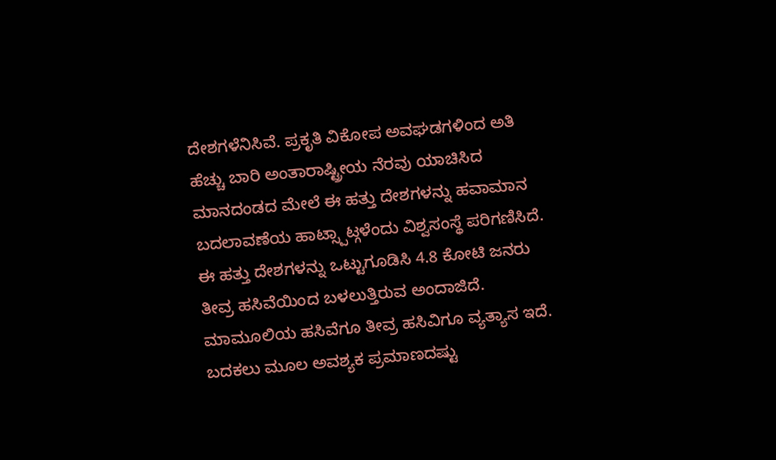ದೇಶಗಳೆನಿಸಿವೆ. ಪ್ರಕೃತಿ ವಿಕೋಪ ಅವಘಡಗಳಿಂದ ಅತಿ ಹೆಚ್ಚು ಬಾರಿ ಅಂತಾರಾಷ್ಟ್ರೀಯ ನೆರವು ಯಾಚಿಸಿದ ಮಾನದಂಡದ ಮೇಲೆ ಈ ಹತ್ತು ದೇಶಗಳನ್ನು ಹವಾಮಾನ ಬದಲಾವಣೆಯ ಹಾಟ್ಸ್ಪಾಟ್ಗಳೆಂದು ವಿಶ್ವಸಂಸ್ಥೆ ಪರಿಗಣಿಸಿದೆ.
ಈ ಹತ್ತು ದೇಶಗಳನ್ನು ಒಟ್ಟುಗೂಡಿಸಿ 4.8 ಕೋಟಿ ಜನರು ತೀವ್ರ ಹಸಿವೆಯಿಂದ ಬಳಲುತ್ತಿರುವ ಅಂದಾಜಿದೆ. ಮಾಮೂಲಿಯ ಹಸಿವೆಗೂ ತೀವ್ರ ಹಸಿವಿಗೂ ವ್ಯತ್ಯಾಸ ಇದೆ. ಬದಕಲು ಮೂಲ ಅವಶ್ಯಕ ಪ್ರಮಾಣದಷ್ಟು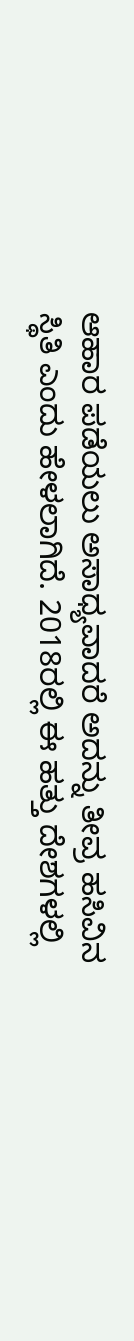ಆಹಾರ ಪಡೆಯಲು ಅಸಾಧ್ಯವಾದರೆ ಅದನ್ನು ತೀವ್ರ ಹಸಿವಿನ ಸ್ಥಿತಿ ಎಂದು ಹೇಳಲಾಗಿದೆ. 2018ರಲ್ಲಿ ಈ ಹತ್ತು ದೇಶಗಳಲ್ಲಿ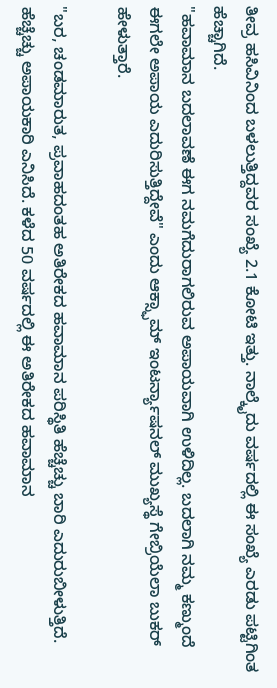ತೀವ್ರ ಹಸಿವಿನಿಂದ ಬಳಲುತ್ತಿದ್ದವರ ಸಂಖ್ಯೆ 2.1 ಕೋಟಿ ಇತ್ತು. ನಾಲ್ಕೈದು ವರ್ಷದಲ್ಲಿ ಈ ಸಂಖ್ಯೆ ಎರಡು ಪಟ್ಟಿಗಿಂತ ಹೆಚ್ಚಾಗಿದೆ.
"ಹವಾಮಾನ ಬದಲಾವಣೆ ಈಗ ನಮಗೆದುರಾಗಲಿರುವ ಅಪಾಯವಾಗಿ ಉಳಿದಿಲ್ಲ. ಬದಲಾಗಿ ನಮ್ಮ ಕಣ್ಮುಂದೆ ಈಗಲೇ ಅಪಾಯ ಎದುರಿಸುತ್ತಿದ್ದೇವೆ" ಎಂದು ಆಕ್ಸ್ಫಾಮ್ ಇಂಟರ್ನ್ಯಾಷನಲ್ ಮುಖ್ಯಸ್ಥೆ ಗೇಬ್ರಿಯೆಲಾ ಬುಕರ್ ಹೇಳುತ್ತಾರೆ.

"ಬರ, ಚಂಡಮಾರುತ, ಪ್ರವಾಹದಂತಹ ಅತಿರೇಕದ ಹವಾಮಾನ ಪರಿಸ್ಥಿತಿ ಹೆಚ್ಚೆಚ್ಚು ಬಾರಿ ಎದುರುಬೀಳುತ್ತಿದೆ. ಹೆಚ್ಚೆಚ್ಚು ಅಪಾಯಕಾರಿ ಎನಿಸಿದೆ. ಕಳೆದ 50 ವರ್ಷದಲ್ಲಿ ಈ ಅತಿರೇಕದ ಹವಾಮಾನ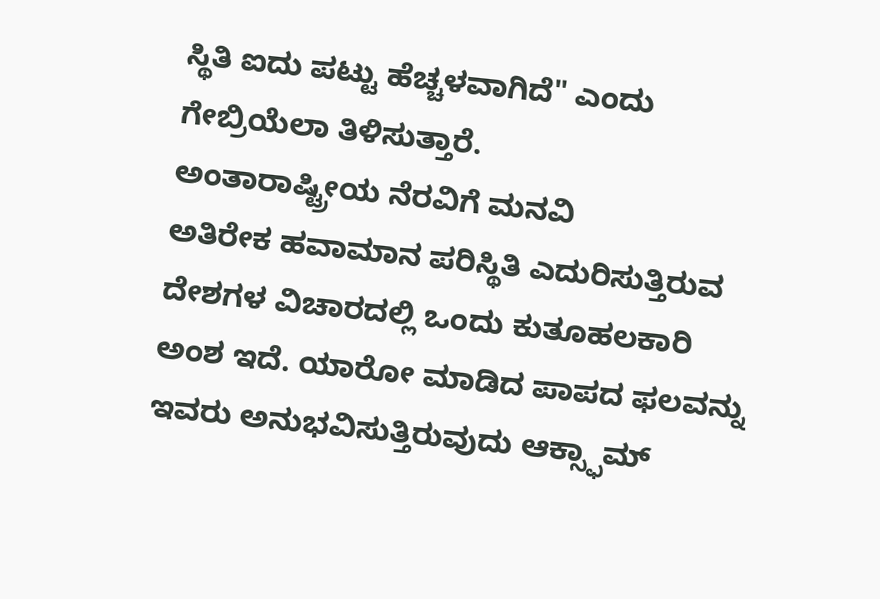ಸ್ಥಿತಿ ಐದು ಪಟ್ಟು ಹೆಚ್ಚಳವಾಗಿದೆ" ಎಂದು ಗೇಬ್ರಿಯೆಲಾ ತಿಳಿಸುತ್ತಾರೆ.
ಅಂತಾರಾಷ್ಟ್ರೀಯ ನೆರವಿಗೆ ಮನವಿ
ಅತಿರೇಕ ಹವಾಮಾನ ಪರಿಸ್ಥಿತಿ ಎದುರಿಸುತ್ತಿರುವ ದೇಶಗಳ ವಿಚಾರದಲ್ಲಿ ಒಂದು ಕುತೂಹಲಕಾರಿ ಅಂಶ ಇದೆ. ಯಾರೋ ಮಾಡಿದ ಪಾಪದ ಫಲವನ್ನು ಇವರು ಅನುಭವಿಸುತ್ತಿರುವುದು ಆಕ್ಸ್ಫಾಮ್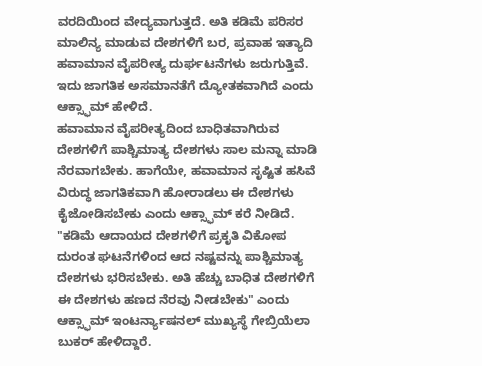ವರದಿಯಿಂದ ವೇದ್ಯವಾಗುತ್ತದೆ. ಅತಿ ಕಡಿಮೆ ಪರಿಸರ ಮಾಲಿನ್ಯ ಮಾಡುವ ದೇಶಗಳಿಗೆ ಬರ, ಪ್ರವಾಹ ಇತ್ಯಾದಿ ಹವಾಮಾನ ವೈಪರೀತ್ಯ ದುರ್ಘಟನೆಗಳು ಜರುಗುತ್ತಿವೆ. ಇದು ಜಾಗತಿಕ ಅಸಮಾನತೆಗೆ ದ್ಯೋತಕವಾಗಿದೆ ಎಂದು ಆಕ್ಸ್ಫಾಮ್ ಹೇಳಿದೆ.
ಹವಾಮಾನ ವೈಪರೀತ್ಯದಿಂದ ಬಾಧಿತವಾಗಿರುವ ದೇಶಗಳಿಗೆ ಪಾಶ್ಚಿಮಾತ್ಯ ದೇಶಗಳು ಸಾಲ ಮನ್ನಾ ಮಾಡಿ ನೆರವಾಗಬೇಕು. ಹಾಗೆಯೇ, ಹವಾಮಾನ ಸೃಷ್ಟಿತ ಹಸಿವೆ ವಿರುದ್ಧ ಜಾಗತಿಕವಾಗಿ ಹೋರಾಡಲು ಈ ದೇಶಗಳು ಕೈಜೋಡಿಸಬೇಕು ಎಂದು ಆಕ್ಸ್ಫಾಮ್ ಕರೆ ನೀಡಿದೆ.
"ಕಡಿಮೆ ಆದಾಯದ ದೇಶಗಳಿಗೆ ಪ್ರಕೃತಿ ವಿಕೋಪ ದುರಂತ ಘಟನೆಗಳಿಂದ ಆದ ನಷ್ಟವನ್ನು ಪಾಶ್ಚಿಮಾತ್ಯ ದೇಶಗಳು ಭರಿಸಬೇಕು. ಅತಿ ಹೆಚ್ಚು ಬಾಧಿತ ದೇಶಗಳಿಗೆ ಈ ದೇಶಗಳು ಹಣದ ನೆರವು ನೀಡಬೇಕು" ಎಂದು ಆಕ್ಸ್ಫಾಮ್ ಇಂಟರ್ನ್ಯಾಷನಲ್ ಮುಖ್ಯಸ್ಥೆ ಗೇಬ್ರಿಯೆಲಾ ಬುಕರ್ ಹೇಳಿದ್ದಾರೆ.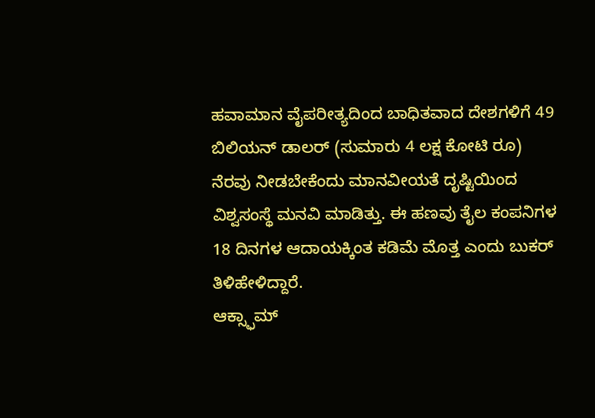ಹವಾಮಾನ ವೈಪರೀತ್ಯದಿಂದ ಬಾಧಿತವಾದ ದೇಶಗಳಿಗೆ 49 ಬಿಲಿಯನ್ ಡಾಲರ್ (ಸುಮಾರು 4 ಲಕ್ಷ ಕೋಟಿ ರೂ) ನೆರವು ನೀಡಬೇಕೆಂದು ಮಾನವೀಯತೆ ದೃಷ್ಟಿಯಿಂದ ವಿಶ್ವಸಂಸ್ಥೆ ಮನವಿ ಮಾಡಿತ್ತು. ಈ ಹಣವು ತೈಲ ಕಂಪನಿಗಳ 18 ದಿನಗಳ ಆದಾಯಕ್ಕಿಂತ ಕಡಿಮೆ ಮೊತ್ತ ಎಂದು ಬುಕರ್ ತಿಳಿಹೇಳಿದ್ದಾರೆ.
ಆಕ್ಸ್ಫಾಮ್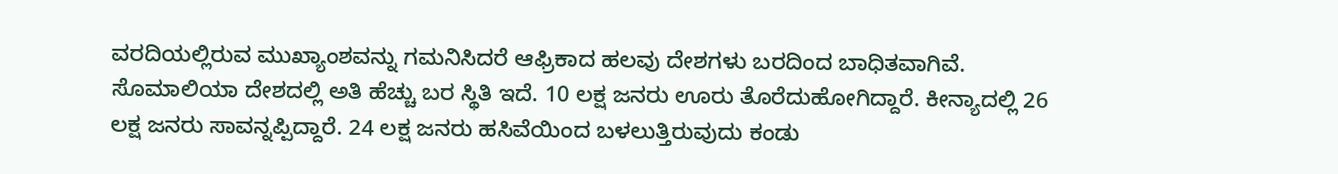ವರದಿಯಲ್ಲಿರುವ ಮುಖ್ಯಾಂಶವನ್ನು ಗಮನಿಸಿದರೆ ಆಫ್ರಿಕಾದ ಹಲವು ದೇಶಗಳು ಬರದಿಂದ ಬಾಧಿತವಾಗಿವೆ. ಸೊಮಾಲಿಯಾ ದೇಶದಲ್ಲಿ ಅತಿ ಹೆಚ್ಚು ಬರ ಸ್ಥಿತಿ ಇದೆ. 10 ಲಕ್ಷ ಜನರು ಊರು ತೊರೆದುಹೋಗಿದ್ದಾರೆ. ಕೀನ್ಯಾದಲ್ಲಿ 26 ಲಕ್ಷ ಜನರು ಸಾವನ್ನಪ್ಪಿದ್ದಾರೆ. 24 ಲಕ್ಷ ಜನರು ಹಸಿವೆಯಿಂದ ಬಳಲುತ್ತಿರುವುದು ಕಂಡು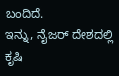ಬಂದಿದೆ.
ಇನ್ನು, ನೈಜರ್ ದೇಶದಲ್ಲಿ ಕೃಷಿ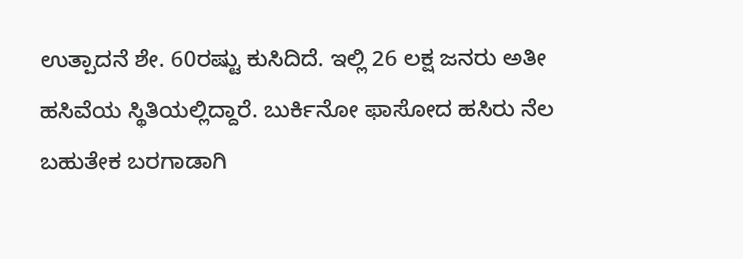ಉತ್ಪಾದನೆ ಶೇ. 60ರಷ್ಟು ಕುಸಿದಿದೆ. ಇಲ್ಲಿ 26 ಲಕ್ಷ ಜನರು ಅತೀ ಹಸಿವೆಯ ಸ್ಥಿತಿಯಲ್ಲಿದ್ದಾರೆ. ಬುರ್ಕಿನೋ ಫಾಸೋದ ಹಸಿರು ನೆಲ ಬಹುತೇಕ ಬರಗಾಡಾಗಿ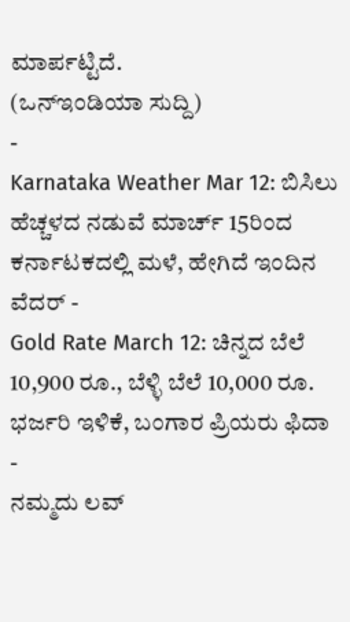ಮಾರ್ಪಟ್ಟಿದೆ.
(ಒನ್ಇಂಡಿಯಾ ಸುದ್ದಿ)
-
Karnataka Weather Mar 12: ಬಿಸಿಲು ಹೆಚ್ಚಳದ ನಡುವೆ ಮಾರ್ಚ್ 15ರಿಂದ ಕರ್ನಾಟಕದಲ್ಲಿ ಮಳೆ, ಹೇಗಿದೆ ಇಂದಿನ ವೆದರ್ -
Gold Rate March 12: ಚಿನ್ನದ ಬೆಲೆ 10,900 ರೂ., ಬೆಳ್ಳಿ ಬೆಲೆ 10,000 ರೂ. ಭರ್ಜರಿ ಇಳಿಕೆ, ಬಂಗಾರ ಪ್ರಿಯರು ಫಿದಾ -
ನಮ್ಮದು ಲವ್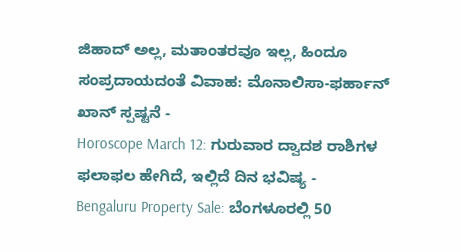ಜಿಹಾದ್ ಅಲ್ಲ, ಮತಾಂತರವೂ ಇಲ್ಲ, ಹಿಂದೂ ಸಂಪ್ರದಾಯದಂತೆ ವಿವಾಹ: ಮೊನಾಲಿಸಾ-ಫರ್ಹಾನ್ ಖಾನ್ ಸ್ಪಷ್ಟನೆ -
Horoscope March 12: ಗುರುವಾರ ದ್ವಾದಶ ರಾಶಿಗಳ ಫಲಾಫಲ ಹೇಗಿದೆ, ಇಲ್ಲಿದೆ ದಿನ ಭವಿಷ್ಯ -
Bengaluru Property Sale: ಬೆಂಗಳೂರಲ್ಲಿ 50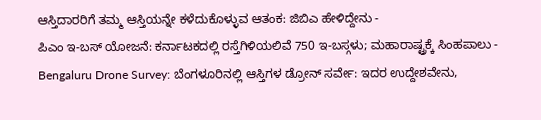ಆಸ್ತಿದಾರರಿಗೆ ತಮ್ಮ ಆಸ್ತಿಯನ್ನೇ ಕಳೆದುಕೊಳ್ಳುವ ಆತಂಕ: ಜಿಬಿಎ ಹೇಳಿದ್ದೇನು -
ಪಿಎಂ ಇ-ಬಸ್ ಯೋಜನೆ: ಕರ್ನಾಟಕದಲ್ಲಿ ರಸ್ತೆಗಿಳಿಯಲಿವೆ 750 ಇ-ಬಸ್ಗಳು; ಮಹಾರಾಷ್ಟ್ರಕ್ಕೆ ಸಿಂಹಪಾಲು -
Bengaluru Drone Survey: ಬೆಂಗಳೂರಿನಲ್ಲಿ ಆಸ್ತಿಗಳ ಡ್ರೋನ್ ಸರ್ವೇ: ಇದರ ಉದ್ದೇಶವೇನು,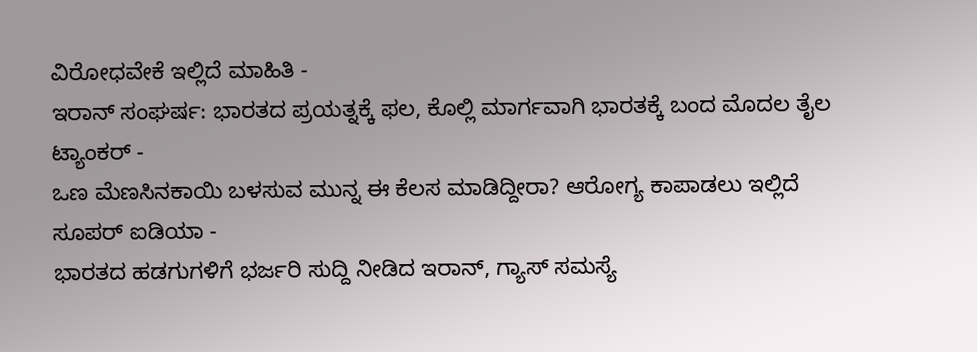ವಿರೋಧವೇಕೆ ಇಲ್ಲಿದೆ ಮಾಹಿತಿ -
ಇರಾನ್ ಸಂಘರ್ಷ: ಭಾರತದ ಪ್ರಯತ್ನಕ್ಕೆ ಫಲ, ಕೊಲ್ಲಿ ಮಾರ್ಗವಾಗಿ ಭಾರತಕ್ಕೆ ಬಂದ ಮೊದಲ ತೈಲ ಟ್ಯಾಂಕರ್ -
ಒಣ ಮೆಣಸಿನಕಾಯಿ ಬಳಸುವ ಮುನ್ನ ಈ ಕೆಲಸ ಮಾಡಿದ್ದೀರಾ? ಆರೋಗ್ಯ ಕಾಪಾಡಲು ಇಲ್ಲಿದೆ ಸೂಪರ್ ಐಡಿಯಾ -
ಭಾರತದ ಹಡಗುಗಳಿಗೆ ಭರ್ಜರಿ ಸುದ್ದಿ ನೀಡಿದ ಇರಾನ್, ಗ್ಯಾಸ್ ಸಮಸ್ಯೆ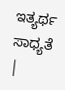ಇತ್ಯರ್ಥ ಸಾಧ್ಯತೆ |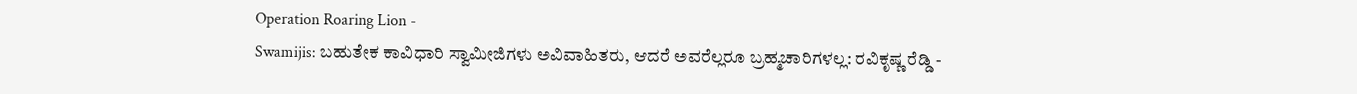Operation Roaring Lion -
Swamijis: ಬಹುತೇಕ ಕಾವಿಧಾರಿ ಸ್ವಾಮೀಜಿಗಳು ಅವಿವಾಹಿತರು, ಆದರೆ ಅವರೆಲ್ಲರೂ ಬ್ರಹ್ಮಚಾರಿಗಳಲ್ಲ: ರವಿಕೃಷ್ಣ ರೆಡ್ಡಿ -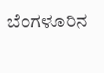ಬೆಂಗಳೂರಿನ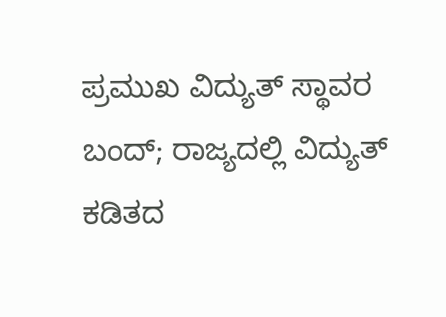ಪ್ರಮುಖ ವಿದ್ಯುತ್ ಸ್ಥಾವರ ಬಂದ್; ರಾಜ್ಯದಲ್ಲಿ ವಿದ್ಯುತ್ ಕಡಿತದ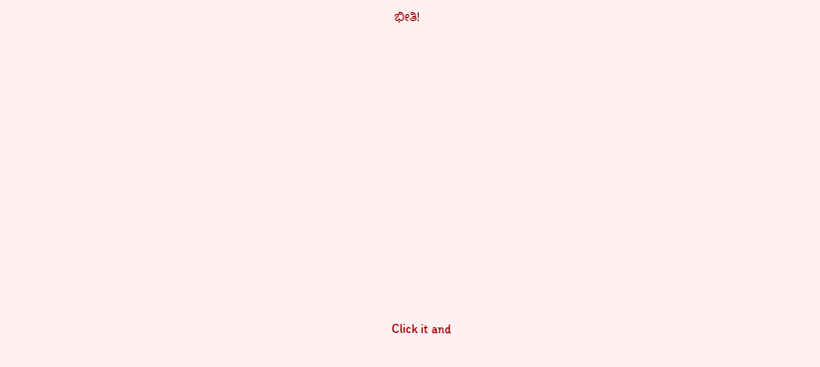ಭೀತಿ!












Click it and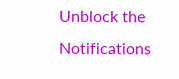Unblock the Notifications